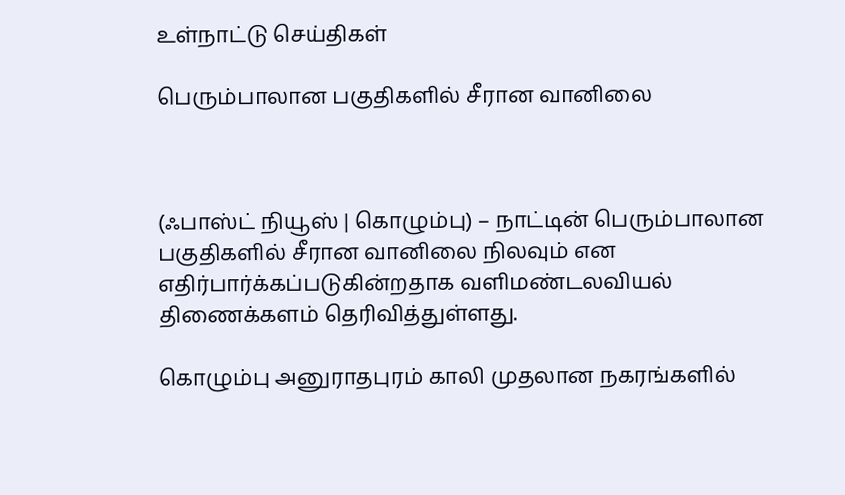உள்நாட்டு செய்திகள்

பெரும்பாலான பகுதிகளில் சீரான வானிலை



(ஃபாஸ்ட் நியூஸ் | கொழும்பு) – நாட்டின் பெரும்பாலான பகுதிகளில் சீரான வானிலை நிலவும் என எதிர்பார்க்கப்படுகின்றதாக வளிமண்டலவியல் திணைக்களம் தெரிவித்துள்ளது.

கொழும்பு அனுராதபுரம் காலி முதலான நகரங்களில்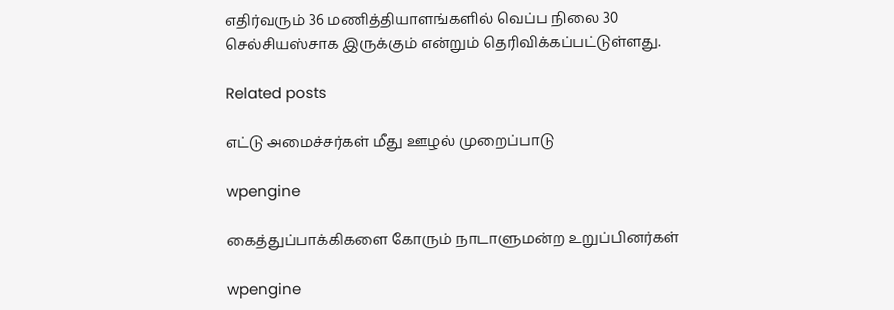எதிர்வரும் 36 மணித்தியாளங்களில் வெப்ப நிலை 30 செல்சியஸ்சாக இருக்கும் என்றும் தெரிவிக்கப்பட்டுள்ளது.

Related posts

எட்டு அமைச்சர்கள் மீது ஊழல் முறைப்பாடு

wpengine

கைத்துப்பாக்கிகளை கோரும் நாடாளுமன்ற உறுப்பினர்கள்

wpengine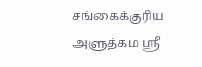சங்கைக்குரிய அளுத்கம ஶ்ரீ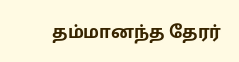தம்மானந்த தேரர்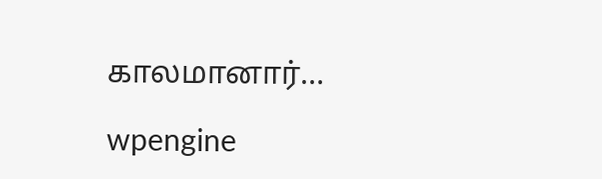காலமானார்…

wpengine